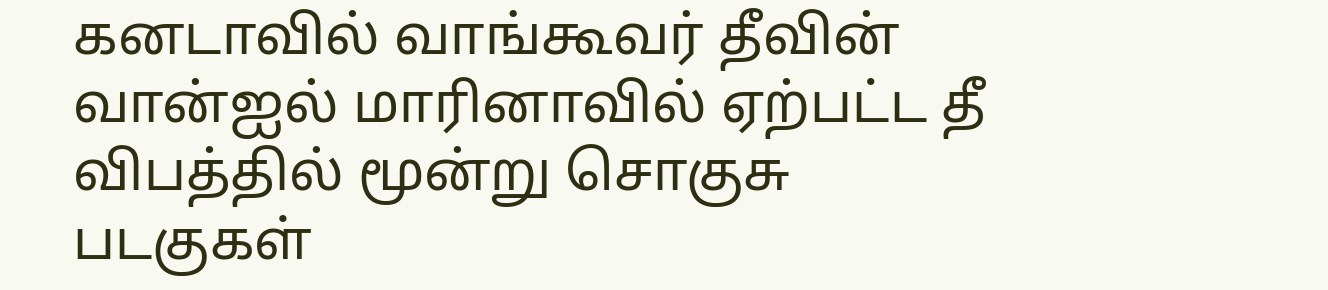கனடாவில் வாங்கூவர் தீவின் வான்ஐல் மாரினாவில் ஏற்பட்ட தீ விபத்தில் மூன்று சொகுசு படகுகள்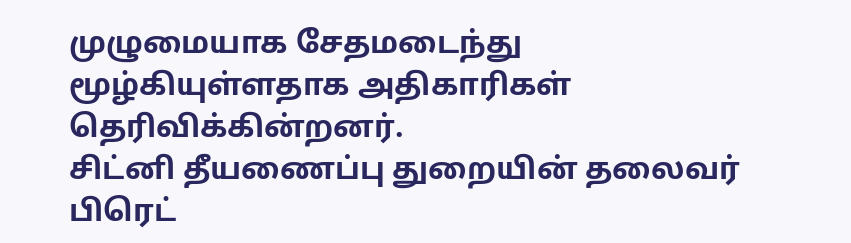முழுமையாக சேதமடைந்து மூழ்கியுள்ளதாக அதிகாரிகள் தெரிவிக்கின்றனர்.
சிட்னி தீயணைப்பு துறையின் தலைவர் பிரெட்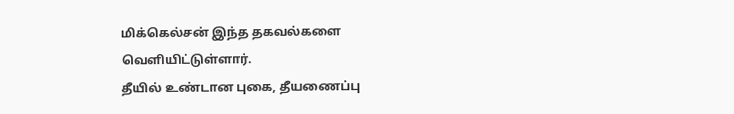மிக்கெல்சன் இந்த தகவல்களை வெளியிட்டுள்ளார்.
தீயில் உண்டான புகை, தீயணைப்பு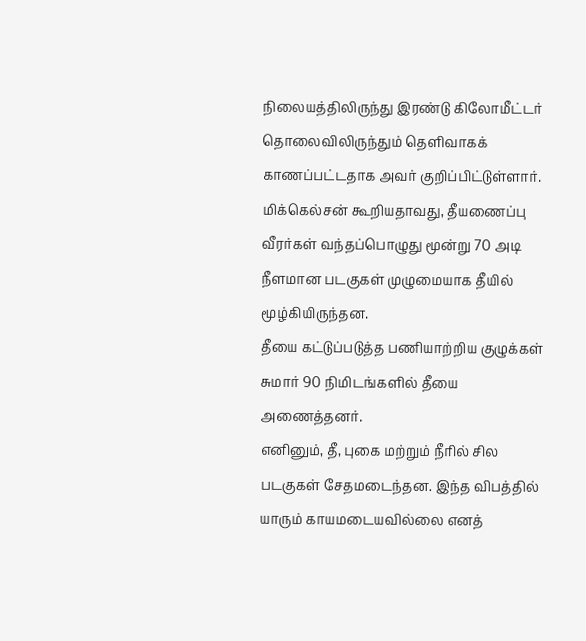நிலையத்திலிருந்து இரண்டு கிலோமீட்டர் தொலைவிலிருந்தும் தெளிவாகக் காணப்பட்டதாக அவர் குறிப்பிட்டுள்ளார்.
மிக்கெல்சன் கூறியதாவது, தீயணைப்பு வீரர்கள் வந்தப்பொழுது மூன்று 70 அடி நீளமான படகுகள் முழுமையாக தீயில் மூழ்கியிருந்தன.
தீயை கட்டுப்படுத்த பணியாற்றிய குழுக்கள் சுமார் 90 நிமிடங்களில் தீயை அணைத்தனர்.
எனினும், தீ, புகை மற்றும் நீரில் சில படகுகள் சேதமடைந்தன. இந்த விபத்தில் யாரும் காயமடையவில்லை எனத்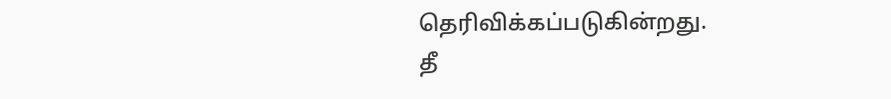தெரிவிக்கப்படுகின்றது.
தீ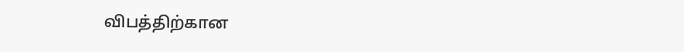விபத்திற்கான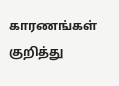காரணங்கள் குறித்து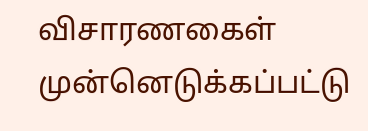விசாரணகைள் முன்னெடுக்கப்பட்டு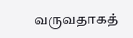வருவதாகத்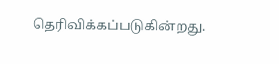தெரிவிக்கப்படுகின்றது.